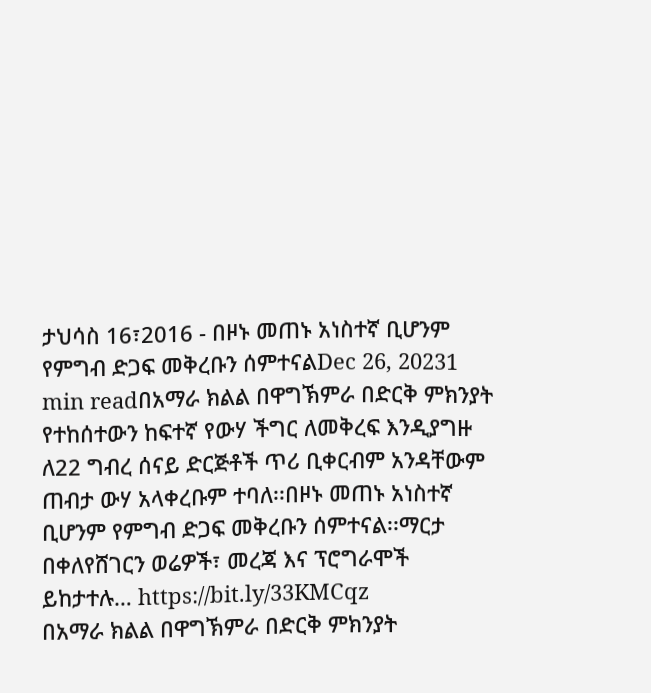ታህሳስ 16፣2016 - በዞኑ መጠኑ አነስተኛ ቢሆንም የምግብ ድጋፍ መቅረቡን ሰምተናልDec 26, 20231 min readበአማራ ክልል በዋግኽምራ በድርቅ ምክንያት የተከሰተውን ከፍተኛ የውሃ ችግር ለመቅረፍ እንዲያግዙ ለ22 ግብረ ሰናይ ድርጅቶች ጥሪ ቢቀርብም አንዳቸውም ጠብታ ውሃ አላቀረቡም ተባለ፡፡በዞኑ መጠኑ አነስተኛ ቢሆንም የምግብ ድጋፍ መቅረቡን ሰምተናል፡፡ማርታ በቀለየሸገርን ወሬዎች፣ መረጃ እና ፕሮግራሞች ይከታተሉ… https://bit.ly/33KMCqz
በአማራ ክልል በዋግኽምራ በድርቅ ምክንያት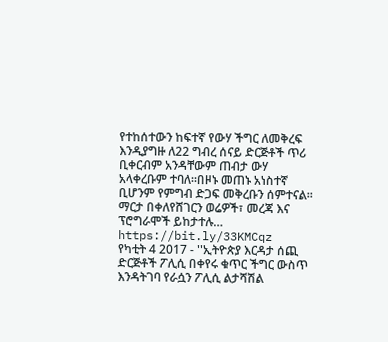የተከሰተውን ከፍተኛ የውሃ ችግር ለመቅረፍ እንዲያግዙ ለ22 ግብረ ሰናይ ድርጅቶች ጥሪ ቢቀርብም አንዳቸውም ጠብታ ውሃ አላቀረቡም ተባለ፡፡በዞኑ መጠኑ አነስተኛ ቢሆንም የምግብ ድጋፍ መቅረቡን ሰምተናል፡፡ማርታ በቀለየሸገርን ወሬዎች፣ መረጃ እና ፕሮግራሞች ይከታተሉ… https://bit.ly/33KMCqz
የካቲት 4 2017 - ''ኢትዮጵያ እርዳታ ሰጪ ድርጅቶች ፖሊሲ በቀየሩ ቁጥር ችግር ውስጥ እንዳትገባ የራሷን ፖሊሲ ልታሻሽል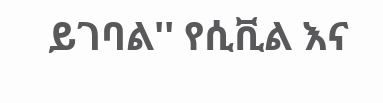ይገባል'' የሲቪል እና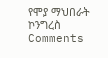የሞያ ማህበራት ኮንግረስ
Comments